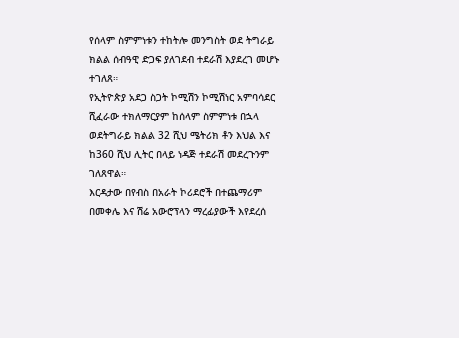የሰላም ስምምነቱን ተከትሎ መንግስት ወደ ትግራይ ክልል ሰብዓዊ ድጋፍ ያለገደብ ተደራሽ እያደረገ መሆኑ ተገለጸ።
የኢትዮጵያ አደጋ ስጋት ኮሚሽን ኮሚሽነር አምባሳደር ሺፈራው ተክለማርያም ከሰላም ስምምነቱ በኋላ ወደትግራይ ክልል 32 ሺህ ሜትሪክ ቶን እህል እና ከ360 ሺህ ሊትር በላይ ነዳጅ ተደራሽ መደረጉንም ገለጸዋል።
እርዳታው በየብስ በአራት ኮሪደሮች በተጨማሪም በመቀሌ እና ሽሬ አውሮፕላን ማረፊያውች እየደረሰ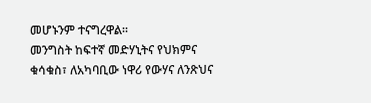መሆኑንም ተናግረዋል።
መንግስት ከፍተኛ መድሃኒትና የህክምና ቁሳቁስ፣ ለአካባቢው ነዋሪ የውሃና ለንጽህና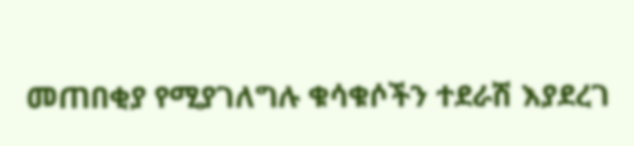መጠበቂያ የሚያገለግሉ ቁሳቁሶችን ተደራሽ እያደረገ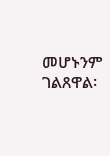መሆኑንም ገልጸዋል፡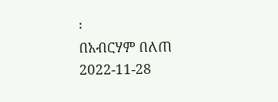፡
በአብርሃም በለጠ
2022-11-28